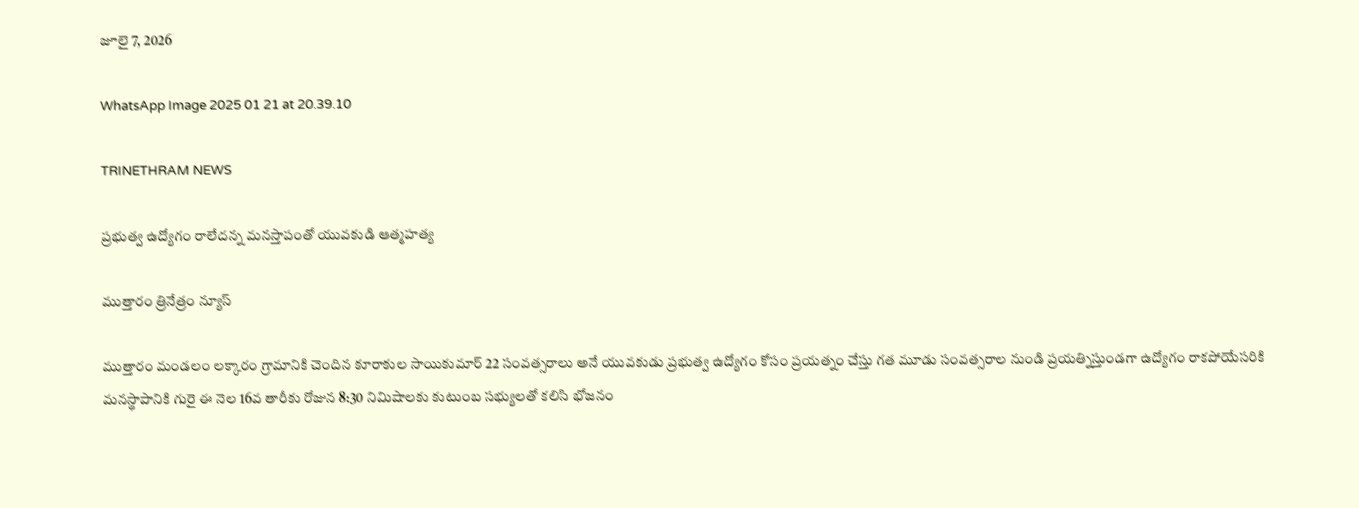జూలై 7, 2026

WhatsApp Image 2025 01 21 at 20.39.10

TRINETHRAM NEWS

ప్రభుత్వ ఉద్యోగం రాలేదన్న మనస్తాపంతో యువకుడి ఆత్మహత్య

ముత్తారం త్రినేత్రం న్యూస్

ముత్తారం మండలం లక్కారం గ్రామానికి చెందిన కూరాకుల సాయికుమార్ 22 సంవత్సరాలు అనే యువకుడు ప్రభుత్వ ఉద్యోగం కోసం ప్రయత్నం చేస్తు గత మూడు సంవత్సరాల నుండి ప్రయత్నిస్తుండగా ఉద్యోగం రాకపోయేసరికి మనస్థాపానికి గురై ఈ నెల 16వ తారీకు రోజున 8:30 నిమిషాలకు కుటుంబ సభ్యులతో కలిసి భోజనం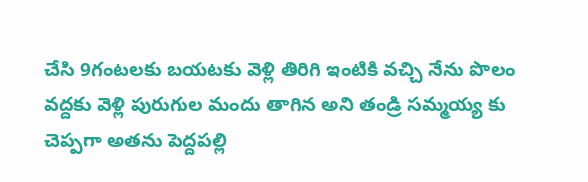చేసి 9గంటలకు బయటకు వెళ్లి తిరిగి ఇంటికి వచ్చి నేను పొలం వద్దకు వెళ్లి పురుగుల మందు తాగిన అని తండ్రి సమ్మయ్య కు చెప్పగా అతను పెద్దపల్లి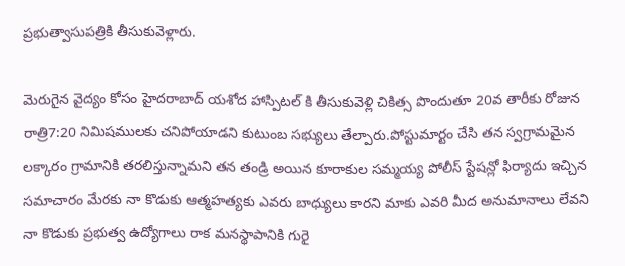ప్రభుత్వాసుపత్రికి తీసుకువెళ్లారు.

మెరుగైన వైద్యం కోసం హైదరాబాద్ యశోద హాస్పిటల్ కి తీసుకువెళ్లి చికిత్స పొందుతూ 20వ తారీకు రోజున రాత్రి7:20 నిమిషములకు చనిపోయాడని కుటుంబ సభ్యులు తేల్పారు.పోస్టుమార్టం చేసి తన స్వగ్రామమైన లక్కారం గ్రామానికి తరలిస్తున్నామని తన తండ్రి అయిన కూరాకుల సమ్మయ్య పోలీస్ స్టేషన్లో ఫిర్యాదు ఇచ్చిన సమాచారం మేరకు నా కొడుకు ఆత్మహత్యకు ఎవరు బాధ్యులు కారని మాకు ఎవరి మీద అనుమానాలు లేవని నా కొడుకు ప్రభుత్వ ఉద్యోగాలు రాక మనస్థాపానికి గురై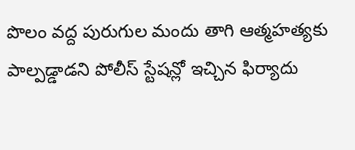పొలం వద్ద పురుగుల మందు తాగి ఆత్మహత్యకు పాల్పడ్డాడని పోలీస్ స్టేషన్లో ఇచ్చిన ఫిర్యాదు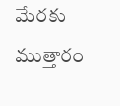మేరకు ముత్తారం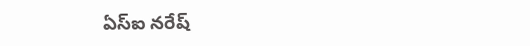ఏస్ఐ నరేష్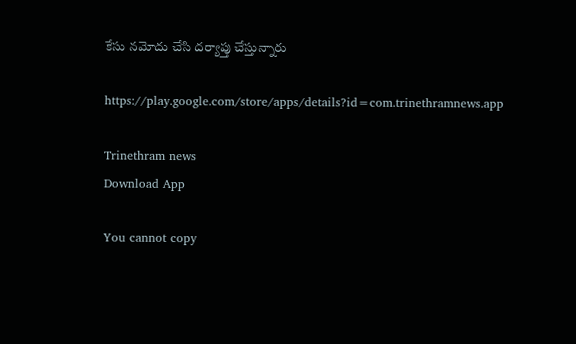కేసు నమోదు చేసి దర్యాప్తు చేస్తున్నారు

https://play.google.com/store/apps/details?id=com.trinethramnews.app

Trinethram news
Download App

You cannot copy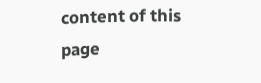content of this page